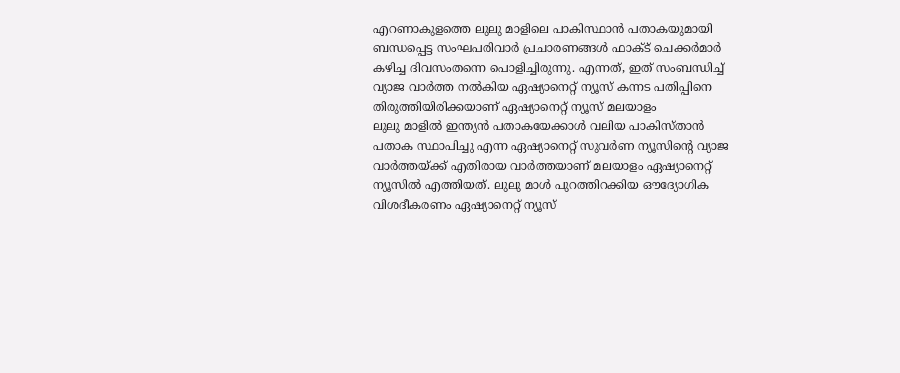എറണാകുളത്തെ ലുലു മാളിലെ പാകിസ്ഥാൻ പതാകയുമായി ബന്ധപ്പെട്ട സംഘപരിവാർ പ്രചാരണങ്ങൾ ഫാക്ട് ചെക്കർമാർ കഴിച്ച ദിവസംതന്നെ പൊളിച്ചിരുന്നു. എന്നത്, ഇത് സംബന്ധിച്ച് വ്യാജ വാർത്ത നൽകിയ ഏഷ്യാനെറ്റ് ന്യൂസ് കന്നട പതിപ്പിനെ തിരുത്തിയിരിക്കയാണ് ഏഷ്യാനെറ്റ് ന്യൂസ് മലയാളം
ലുലു മാളിൽ ഇന്ത്യൻ പതാകയേക്കാൾ വലിയ പാകിസ്താൻ പതാക സ്ഥാപിച്ചു എന്ന ഏഷ്യാനെറ്റ് സുവർണ ന്യൂസിന്റെ വ്യാജ വാർത്തയ്ക്ക് എതിരായ വാർത്തയാണ് മലയാളം ഏഷ്യാനെറ്റ് ന്യൂസിൽ എത്തിയത്. ലുലു മാൾ പുറത്തിറക്കിയ ഔദ്യോഗിക വിശദീകരണം ഏഷ്യാനെറ്റ് ന്യൂസ്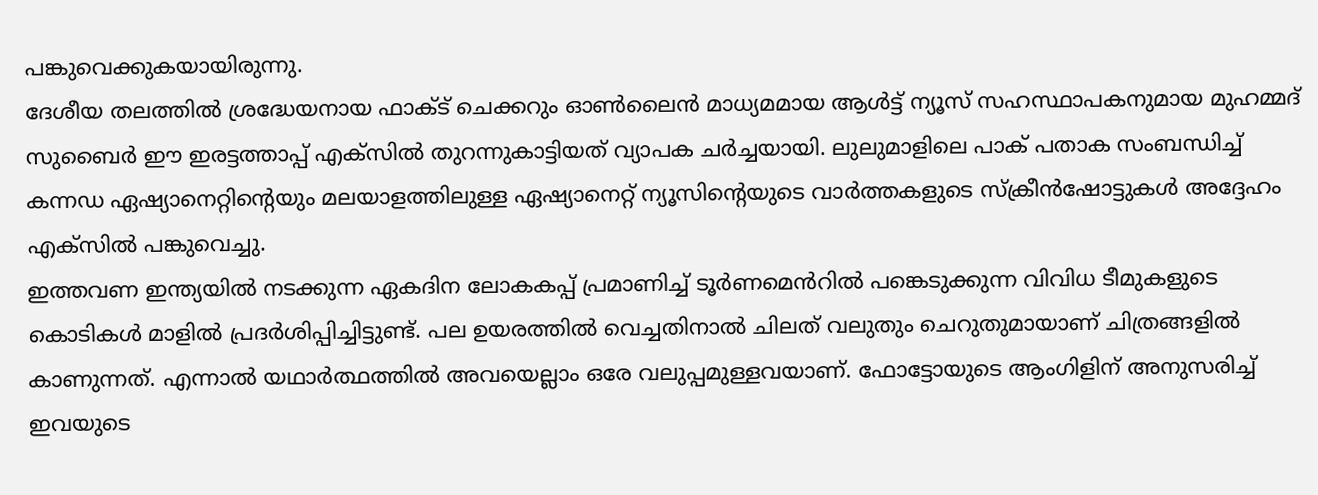പങ്കുവെക്കുകയായിരുന്നു.
ദേശീയ തലത്തിൽ ശ്രദ്ധേയനായ ഫാക്ട് ചെക്കറും ഓൺലൈൻ മാധ്യമമായ ആൾട്ട് ന്യൂസ് സഹസ്ഥാപകനുമായ മുഹമ്മദ് സുബൈർ ഈ ഇരട്ടത്താപ്പ് എക്സിൽ തുറന്നുകാട്ടിയത് വ്യാപക ചർച്ചയായി. ലുലുമാളിലെ പാക് പതാക സംബന്ധിച്ച് കന്നഡ ഏഷ്യാനെറ്റിന്റെയും മലയാളത്തിലുള്ള ഏഷ്യാനെറ്റ് ന്യൂസിന്റെയുടെ വാർത്തകളുടെ സ്ക്രീൻഷോട്ടുകൾ അദ്ദേഹം എക്സിൽ പങ്കുവെച്ചു.
ഇത്തവണ ഇന്ത്യയിൽ നടക്കുന്ന ഏകദിന ലോകകപ്പ് പ്രമാണിച്ച് ടൂർണമെൻറിൽ പങ്കെടുക്കുന്ന വിവിധ ടീമുകളുടെ കൊടികൾ മാളിൽ പ്രദർശിപ്പിച്ചിട്ടുണ്ട്. പല ഉയരത്തിൽ വെച്ചതിനാൽ ചിലത് വലുതും ചെറുതുമായാണ് ചിത്രങ്ങളിൽ കാണുന്നത്. എന്നാൽ യഥാർത്ഥത്തിൽ അവയെല്ലാം ഒരേ വലുപ്പമുള്ളവയാണ്. ഫോട്ടോയുടെ ആംഗിളിന് അനുസരിച്ച് ഇവയുടെ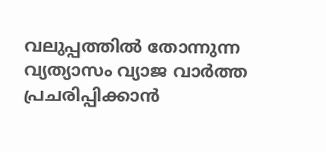വലുപ്പത്തിൽ തോന്നുന്ന വ്യത്യാസം വ്യാജ വാർത്ത പ്രചരിപ്പിക്കാൻ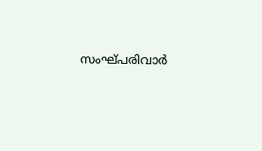സംഘ്പരിവാർ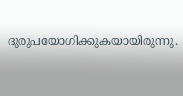ദുരുപയോഗിക്കുകയായിരുന്നു.